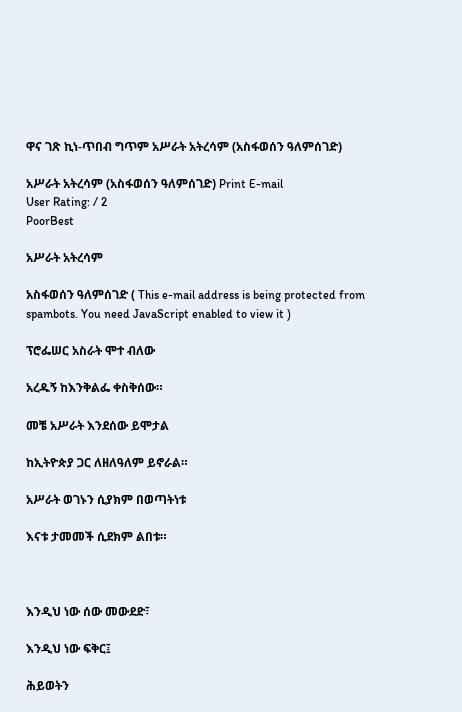ዋና ገጽ ኪነ-ጥበብ ግጥም አሥራት አትረሳም (አስፋወሰን ዓለምሰገድ)

አሥራት አትረሳም (አስፋወሰን ዓለምሰገድ) Print E-mail
User Rating: / 2
PoorBest

አሥራት አትረሳም

አስፋወሰን ዓለምሰገድ ( This e-mail address is being protected from spambots. You need JavaScript enabled to view it )

ፕሮፌሠር አስራት ሞተ ብለው

አረዱኝ ከእንቅልፌ ቀስቅሰው።

መቼ አሥራት እንደሰው ይሞታል

ከኢትዮጵያ ጋር ለዘለዓለም ይኖራል።

አሥራት ወገኑን ሲያክም በወጣትነቱ

እናቱ ታመመች ሲደክም ልበቱ።



እንዲህ ነው ሰው መውደድ፣

እንዲህ ነው ፍቅር፤

ሕይወትን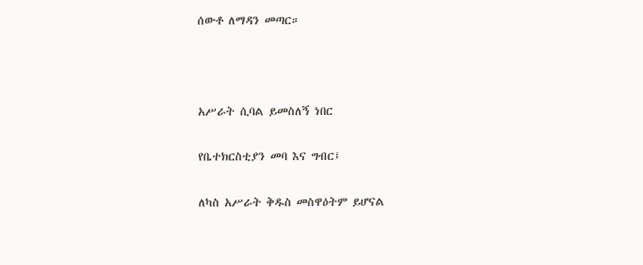ሰውቶ ለማዳን መጣር።



አሥራት ሲባል ይመስለኝ ነበር

የቤተክርስቲያን መባ እና ግብር፤

ለካስ አሥራት ቅዱስ መስዋዕትም ይሆናል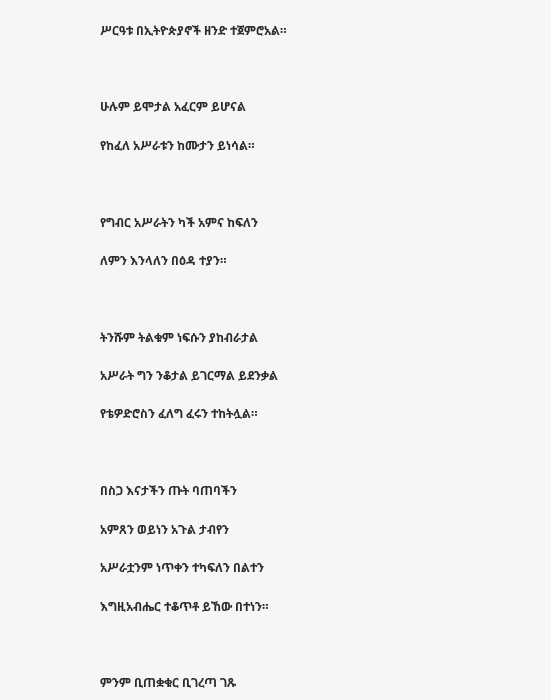ሥርዓቱ በኢትዮጵያኖች ዘንድ ተጀምሮአል።



ሁሉም ይሞታል አፈርም ይሆናል

የከፈለ አሥራቱን ከሙታን ይነሳል።



የግብር አሥራትን ካች አምና ከፍለን

ለምን እንላለን በዕዳ ተያን።



ትንሹም ትልቁም ነፍሱን ያከብራታል

አሥራት ግን ንቆታል ይገርማል ይደንቃል

የቴዎድሮስን ፈለግ ፈሩን ተከትሏል።



በስጋ እናታችን ጡት ባጠባችን

አምጸን ወይነን አጉል ታብየን

አሥራቷንም ነጥቀን ተካፍለን በልተን

እግዚአብሔር ተቆጥቶ ይኸው በተነን።



ምንም ቢጠቋቁር ቢገረጣ ገጹ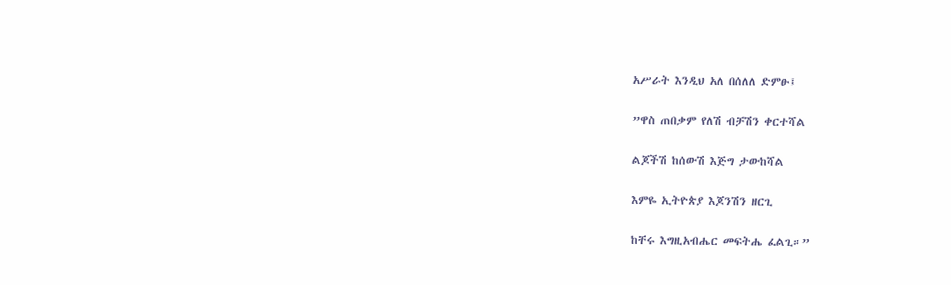አሥራት እንዲህ አለ በሰለለ ድምፁ፤

”ዋስ ጠበቃም የለሽ ብቻሽን ቀርተሻል

ልጆችሽ ከሰውሽ እጅግ ታውከሻል

እምዬ ኢትዮጵያ እጆንሽን ዘርጊ

ከቸሩ እግዚአብሔር መፍትሔ ፈልጊ።”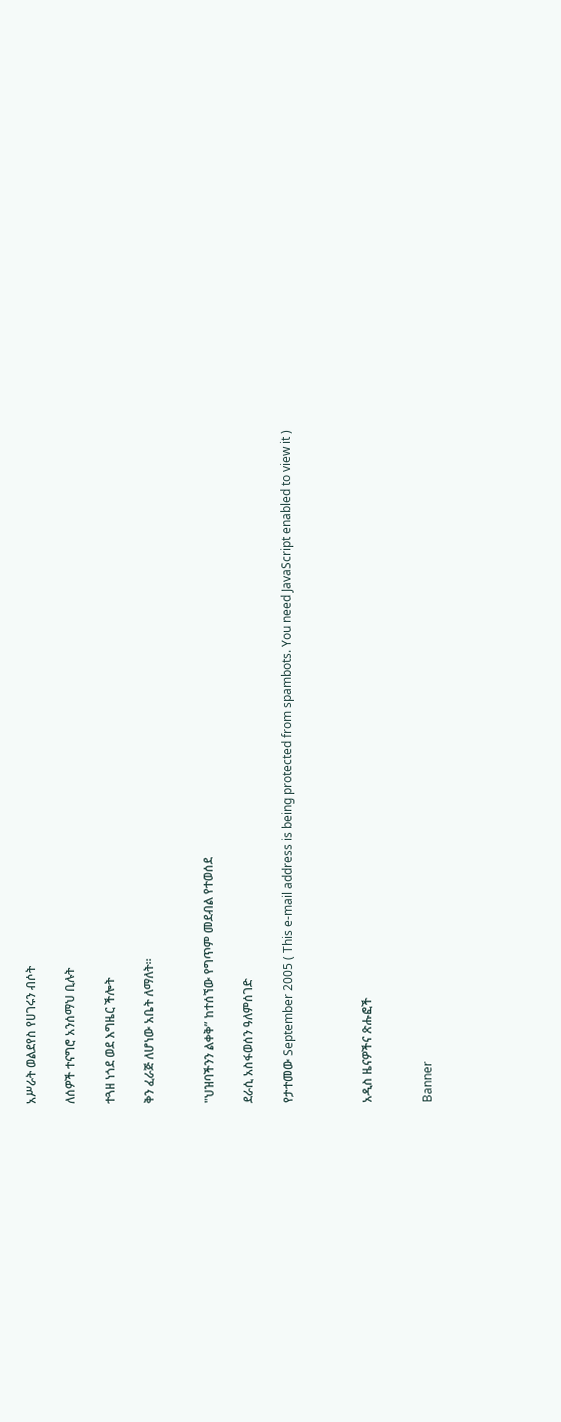አሥራት ወልደየስ የሀገሩን ብሶት

ለሰዎች ተናግሮ አንሰማህ ቢሉት

ተጓዘ ነጎደ ወደ እግዜር ችሎት

ቅን ፈራጅ ለሆነው አቤት ለማለት።


"ህዝባችንን ልቀቅ” ከተሰኘው የግጥም መደብል የተወሰደ

ደራሲ አስፋወሰን ዓለምሰገድ

የታተመው September 2005 ( This e-mail address is being protected from spambots. You need JavaScript enabled to view it )



አዲስ ዜናዎችና ጽሑፎች


Banner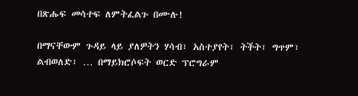በጽሑፍ መሳተፍ ለምትፈልጉ በሙሉ!

በማናቸውም ጉዳይ ላይ ያለዎትን ሃሳብ፣ አስተያየት፣ ትችት፣ ግጥም፣ ልብወለድ፣ … በማይክሮሶፍት ወርድ ፕሮግራም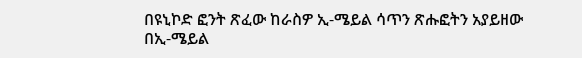በዩኒኮድ ፎንት ጽፈው ከራስዎ ኢ-ሜይል ሳጥን ጽሑፎትን አያይዘው በኢ-ሜይል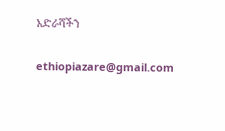አድራሻችን

ethiopiazare@gmail.com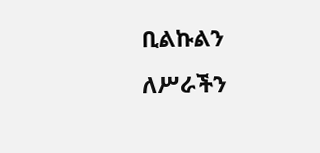ቢልኩልን ለሥራችን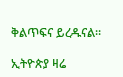ቅልጥፍና ይረዱናል።

ኢትዮጵያ ዛሬ